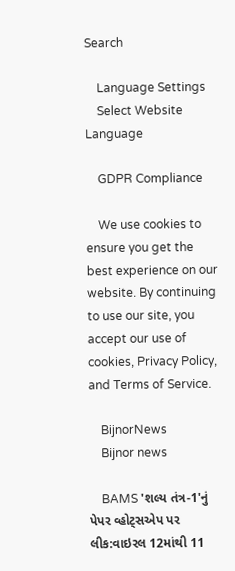Search

    Language Settings
    Select Website Language

    GDPR Compliance

    We use cookies to ensure you get the best experience on our website. By continuing to use our site, you accept our use of cookies, Privacy Policy, and Terms of Service.

    BijnorNews
    Bijnor news

    BAMS 'શલ્ય તંત્ર-1'નું પેપર વ્હોટ્સએપ પર લીક:વાઇરલ 12માંથી 11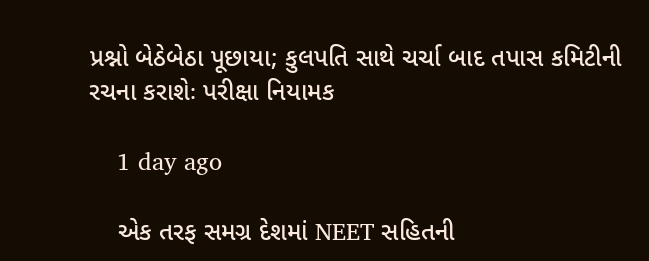પ્રશ્નો બેઠેબેઠા પૂછાયા; કુલપતિ સાથે ચર્ચા બાદ તપાસ કમિટીની રચના કરાશેઃ પરીક્ષા નિયામક

    1 day ago

    એક તરફ સમગ્ર દેશમાં NEET સહિતની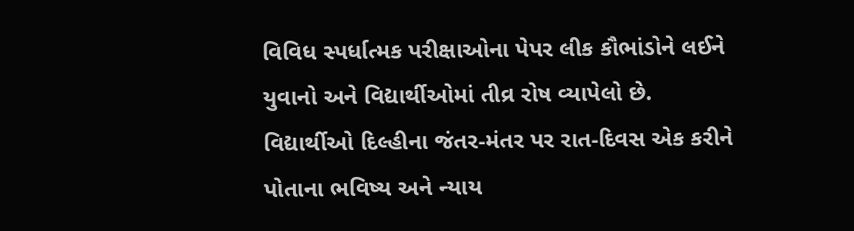વિવિધ સ્પર્ધાત્મક પરીક્ષાઓના પેપર લીક કૌભાંડોને લઈને યુવાનો અને વિદ્યાર્થીઓમાં તીવ્ર રોષ વ્યાપેલો છે. વિદ્યાર્થીઓ દિલ્હીના જંતર-મંતર પર રાત-દિવસ એક કરીને પોતાના ભવિષ્ય અને ન્યાય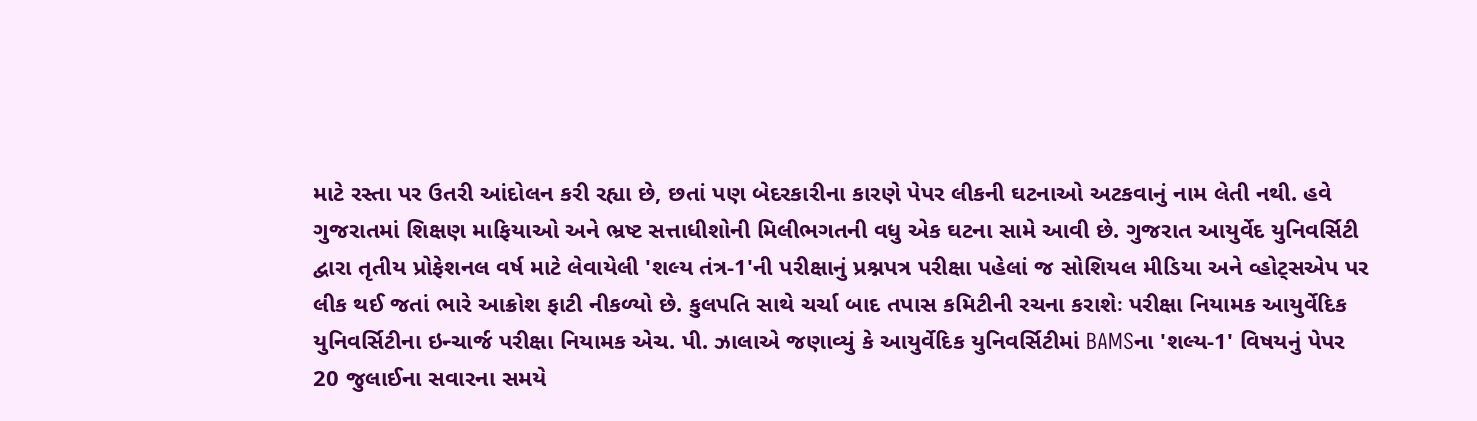માટે રસ્તા પર ઉતરી આંદોલન કરી રહ્યા છે, છતાં પણ બેદરકારીના કારણે પેપર લીકની ઘટનાઓ અટકવાનું નામ લેતી નથી. હવે ગુજરાતમાં શિક્ષણ માફિયાઓ અને ભ્રષ્ટ સત્તાધીશોની મિલીભગતની વધુ એક ઘટના સામે આવી છે. ગુજરાત આયુર્વેદ યુનિવર્સિટી દ્વારા તૃતીય પ્રોફેશનલ વર્ષ માટે લેવાયેલી 'શલ્ય તંત્ર-1'ની પરીક્ષાનું પ્રશ્નપત્ર પરીક્ષા પહેલાં જ સોશિયલ મીડિયા અને વ્હોટ્સએપ પર લીક થઈ જતાં ભારે આક્રોશ ફાટી નીકળ્યો છે. કુલપતિ સાથે ચર્ચા બાદ તપાસ કમિટીની રચના કરાશેઃ પરીક્ષા નિયામક આયુર્વેદિક યુનિવર્સિટીના ઇન્ચાર્જ પરીક્ષા નિયામક એચ. પી. ઝાલાએ જણાવ્યું કે આયુર્વેદિક યુનિવર્સિટીમાં BAMSના 'શલ્ય-1' વિષયનું પેપર 20 જુલાઈના સવારના સમયે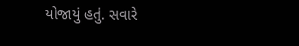યોજાયું હતું. સવારે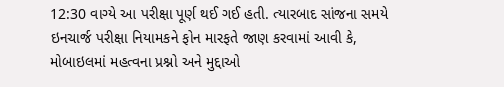12:30 વાગ્યે આ પરીક્ષા પૂર્ણ થઈ ગઈ હતી. ત્યારબાદ સાંજના સમયે ઇનચાર્જ પરીક્ષા નિયામકને ફોન મારફતે જાણ કરવામાં આવી કે, મોબાઇલમાં મહત્વના પ્રશ્નો અને મુદ્દાઓ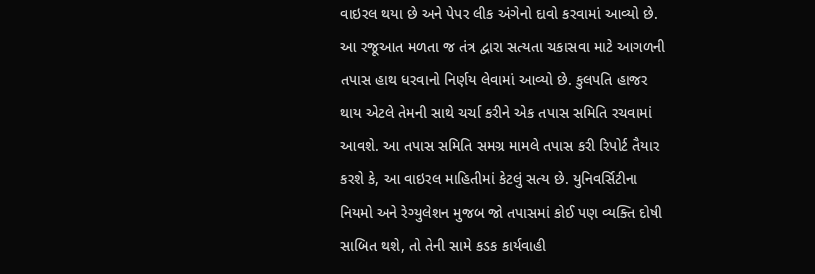વાઇરલ થયા છે અને પેપર લીક અંગેનો દાવો કરવામાં આવ્યો છે. આ રજૂઆત મળતા જ તંત્ર દ્વારા સત્યતા ચકાસવા માટે આગળની તપાસ હાથ ધરવાનો નિર્ણય લેવામાં આવ્યો છે. કુલપતિ હાજર થાય એટલે તેમની સાથે ચર્ચા કરીને એક તપાસ સમિતિ રચવામાં આવશે. આ તપાસ સમિતિ સમગ્ર મામલે તપાસ કરી રિપોર્ટ તૈયાર કરશે કે, આ વાઇરલ માહિતીમાં કેટલું સત્ય છે. યુનિવર્સિટીના નિયમો અને રેગ્યુલેશન મુજબ જો તપાસમાં કોઈ પણ વ્યક્તિ દોષી સાબિત થશે, તો તેની સામે કડક કાર્યવાહી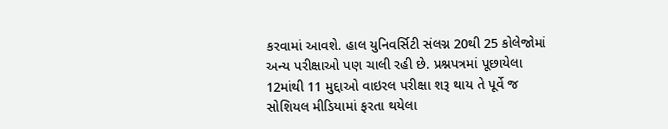કરવામાં આવશે. હાલ યુનિવર્સિટી સંલગ્ન 20થી 25 કોલેજોમાં અન્ય પરીક્ષાઓ પણ ચાલી રહી છે. પ્રશ્નપત્રમાં પૂછાયેલા 12માંથી 11 મુદ્દાઓ વાઇરલ પરીક્ષા શરૂ થાય તે પૂર્વે જ સોશિયલ મીડિયામાં ફરતા થયેલા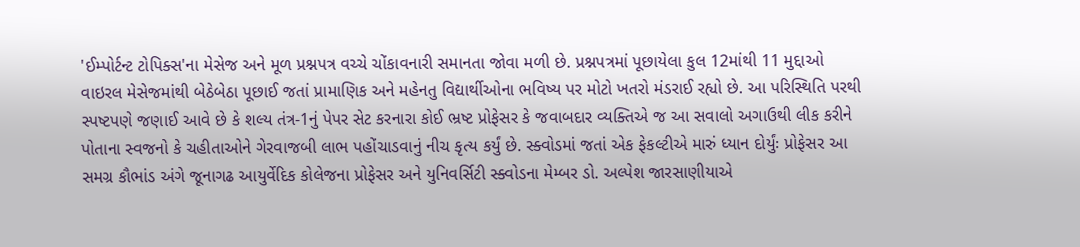'ઈમ્પોર્ટન્ટ ટોપિક્સ'ના મેસેજ અને મૂળ પ્રશ્નપત્ર વચ્ચે ચોંકાવનારી સમાનતા જોવા મળી છે. પ્રશ્નપત્રમાં પૂછાયેલા કુલ 12માંથી 11 મુદ્દાઓ વાઇરલ મેસેજમાંથી બેઠેબેઠા પૂછાઈ જતાં પ્રામાણિક અને મહેનતુ વિદ્યાર્થીઓના ભવિષ્ય પર મોટો ખતરો મંડરાઈ રહ્યો છે. આ પરિસ્થિતિ પરથી સ્પષ્ટપણે જણાઈ આવે છે કે શલ્ય તંત્ર-1નું પેપર સેટ કરનારા કોઈ ભ્રષ્ટ પ્રોફેસર કે જવાબદાર વ્યક્તિએ જ આ સવાલો અગાઉથી લીક કરીને પોતાના સ્વજનો કે ચહીતાઓને ગેરવાજબી લાભ પહોંચાડવાનું નીચ કૃત્ય કર્યું છે. સ્ક્વોડમાં જતાં એક ફેકલ્ટીએ મારું ધ્યાન દોર્યુંઃ પ્રોફેસર આ સમગ્ર કૌભાંડ અંગે જૂનાગઢ આયુર્વેદિક કોલેજના પ્રોફેસર અને યુનિવર્સિટી સ્ક્વોડના મેમ્બર ડો. અલ્પેશ જારસાણીયાએ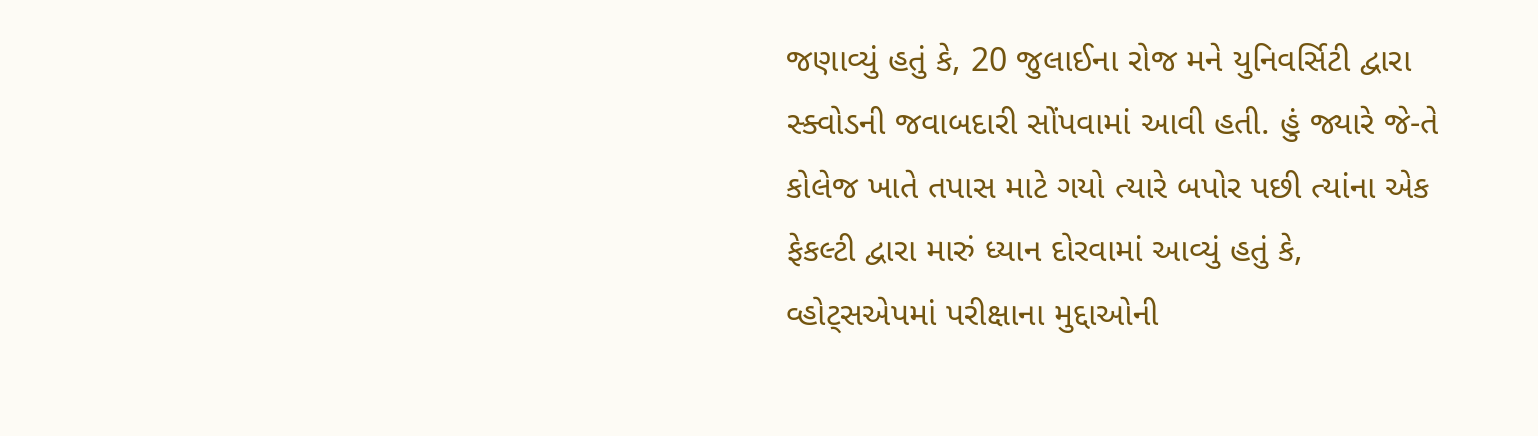જણાવ્યું હતું કે, 20 જુલાઈના રોજ મને યુનિવર્સિટી દ્વારા સ્ક્વોડની જવાબદારી સોંપવામાં આવી હતી. હું જ્યારે જે-તે કોલેજ ખાતે તપાસ માટે ગયો ત્યારે બપોર પછી ત્યાંના એક ફેકલ્ટી દ્વારા મારું ધ્યાન દોરવામાં આવ્યું હતું કે, વ્હોટ્સએપમાં પરીક્ષાના મુદ્દાઓની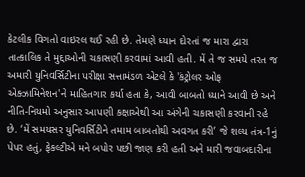કેટલીક વિગતો વાઇરલ થઈ રહી છે. તેમણે ધ્યાન દોરતાં જ મારા દ્વારા તાત્કાલિક તે મુદ્દાઓની ચકાસણી કરવામાં આવી હતી. મેં તે જ સમયે તરત જ અમારી યુનિવર્સિટીના પરીક્ષા સત્તામંડળ એટલે કે 'કંટ્રોલર ઓફ એક્ઝામિનેશન'ને માહિતગાર કર્યા હતા કે, આવી બાબતો ધ્યાને આવી છે અને નીતિ-નિયમો અનુસાર આપણી કક્ષાએથી આ અંગેની ચકાસણી કરવાની રહે છે. ‘મેં સમયસર યુનિવર્સિટીને તમામ બાબતોથી અવગત કરી’ જે શલ્ય તંત્ર-1નું પેપર હતું, ફેકલ્ટીએ મને બપોર પછી જાણ કરી હતી અને મારી જવાબદારીના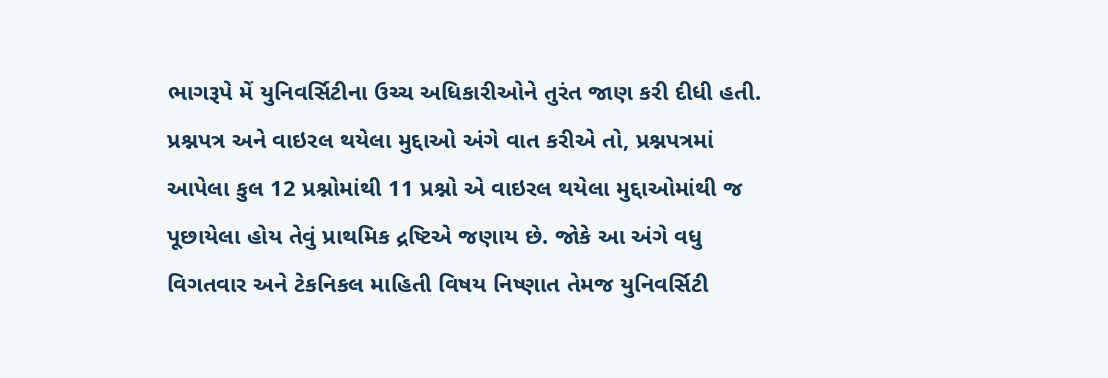ભાગરૂપે મેં યુનિવર્સિટીના ઉચ્ચ અધિકારીઓને તુરંત જાણ કરી દીધી હતી. પ્રશ્નપત્ર અને વાઇરલ થયેલા મુદ્દાઓ અંગે વાત કરીએ તો, પ્રશ્નપત્રમાં આપેલા કુલ 12 પ્રશ્નોમાંથી 11 પ્રશ્નો એ વાઇરલ થયેલા મુદ્દાઓમાંથી જ પૂછાયેલા હોય તેવું પ્રાથમિક દ્રષ્ટિએ જણાય છે. જોકે આ અંગે વધુ વિગતવાર અને ટેકનિકલ માહિતી વિષય નિષ્ણાત તેમજ યુનિવર્સિટી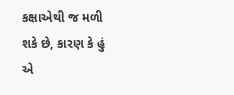કક્ષાએથી જ મળી શકે છે, કારણ કે હું એ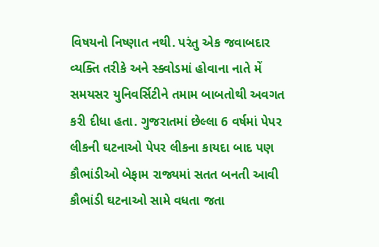વિષયનો નિષ્ણાત નથી. પરંતુ એક જવાબદાર વ્યક્તિ તરીકે અને સ્ક્વોડમાં હોવાના નાતે મેં સમયસર યુનિવર્સિટીને તમામ બાબતોથી અવગત કરી દીધા હતા. ગુજરાતમાં છેલ્લા 6 વર્ષમાં પેપર લીકની ઘટનાઓ પેપર લીકના કાયદા બાદ પણ કૌભાંડીઓ બેફામ રાજ્યમાં સતત બનતી આવી કૌભાંડી ઘટનાઓ સામે વધતા જતા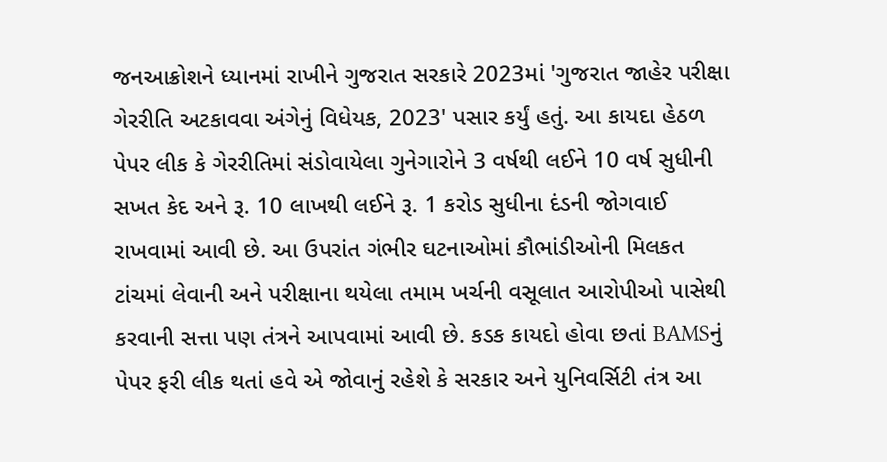જનઆક્રોશને ધ્યાનમાં રાખીને ગુજરાત સરકારે 2023માં 'ગુજરાત જાહેર પરીક્ષા ગેરરીતિ અટકાવવા અંગેનું વિધેયક, 2023' પસાર કર્યું હતું. આ કાયદા હેઠળ પેપર લીક કે ગેરરીતિમાં સંડોવાયેલા ગુનેગારોને 3 વર્ષથી લઈને 10 વર્ષ સુધીની સખત કેદ અને રૂ. 10 લાખથી લઈને રૂ. 1 કરોડ સુધીના દંડની જોગવાઈ રાખવામાં આવી છે. આ ઉપરાંત ગંભીર ઘટનાઓમાં કૌભાંડીઓની મિલકત ટાંચમાં લેવાની અને પરીક્ષાના થયેલા તમામ ખર્ચની વસૂલાત આરોપીઓ પાસેથી કરવાની સત્તા પણ તંત્રને આપવામાં આવી છે. કડક કાયદો હોવા છતાં BAMSનું પેપર ફરી લીક થતાં હવે એ જોવાનું રહેશે કે સરકાર અને યુનિવર્સિટી તંત્ર આ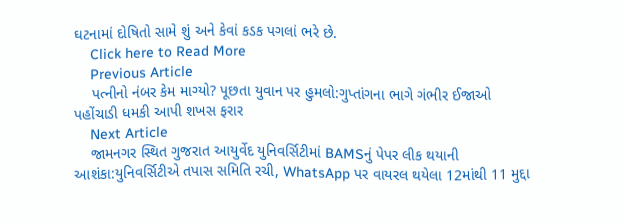ઘટનામાં દોષિતો સામે શું અને કેવાં કડક પગલાં ભરે છે.
    Click here to Read More
    Previous Article
    પત્નીનો નંબર કેમ માગ્યો? પૂછતા યુવાન પર હુમલો:ગુપ્તાંગના ભાગે ગંભીર ઈજાઓ પહોંચાડી ધમકી આપી શખસ ફરાર
    Next Article
    જામનગર સ્થિત ગુજરાત આયુર્વેદ યુનિવર્સિટીમાં BAMSનું પેપર લીક થયાની આશંકા:યુનિવર્સિટીએ તપાસ સમિતિ રચી, WhatsApp પર વાયરલ થયેલા 12માંથી 11 મુદ્દા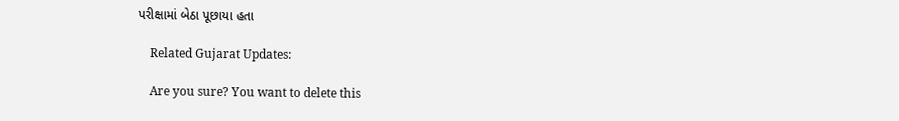પરીક્ષામાં બેઠા પૂછાયા હતા

    Related Gujarat Updates:

    Are you sure? You want to delete this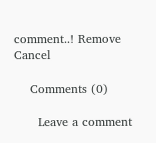comment..! Remove Cancel

    Comments (0)

      Leave a comment